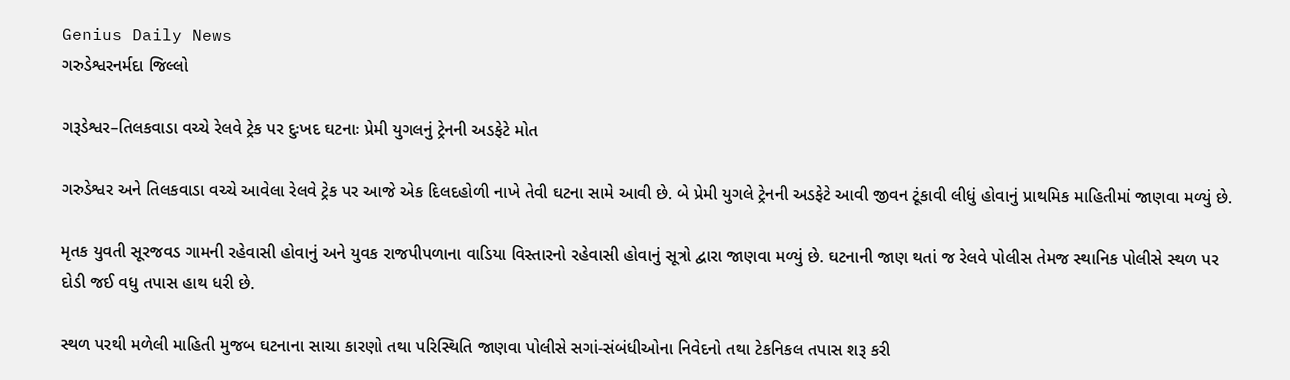Genius Daily News
ગરુડેશ્વરનર્મદા જિલ્લો

ગરૂડેશ્વર–તિલકવાડા વચ્ચે રેલવે ટ્રેક પર દુઃખદ ઘટનાઃ પ્રેમી યુગલનું ટ્રેનની અડફેટે મોત

ગરુડેશ્વર અને તિલકવાડા વચ્ચે આવેલા રેલવે ટ્રેક પર આજે એક દિલદહોળી નાખે તેવી ઘટના સામે આવી છે. બે પ્રેમી યુગલે ટ્રેનની અડફેટે આવી જીવન ટૂંકાવી લીધું હોવાનું પ્રાથમિક માહિતીમાં જાણવા મળ્યું છે.

મૃતક યુવતી સૂરજવડ ગામની રહેવાસી હોવાનું અને યુવક રાજપીપળાના વાડિયા વિસ્તારનો રહેવાસી હોવાનું સૂત્રો દ્વારા જાણવા મળ્યું છે. ઘટનાની જાણ થતાં જ રેલવે પોલીસ તેમજ સ્થાનિક પોલીસે સ્થળ પર દોડી જઈ વધુ તપાસ હાથ ધરી છે.

સ્થળ પરથી મળેલી માહિતી મુજબ ઘટનાના સાચા કારણો તથા પરિસ્થિતિ જાણવા પોલીસે સગાં-સંબંધીઓના નિવેદનો તથા ટેકનિકલ તપાસ શરૂ કરી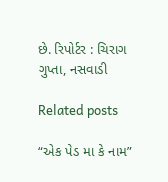છે. રિપોર્ટર : ચિરાગ ગુપ્તા, નસવાડી

Related posts

“એક પેડ મા કે નામ”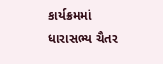કાર્યક્રમમાં ધારાસભ્ય ચૈતર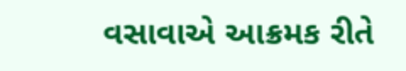વસાવાએ આક્રમક રીતે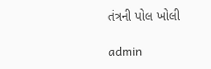તંત્રની પોલ ખોલી

admin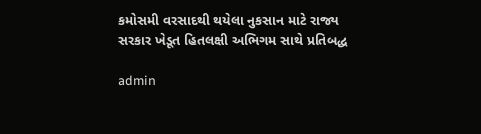કમોસમી વરસાદથી થયેલા નુકસાન માટે રાજ્ય સરકાર ખેડૂત હિતલક્ષી અભિગમ સાથે પ્રતિબદ્ધ

admin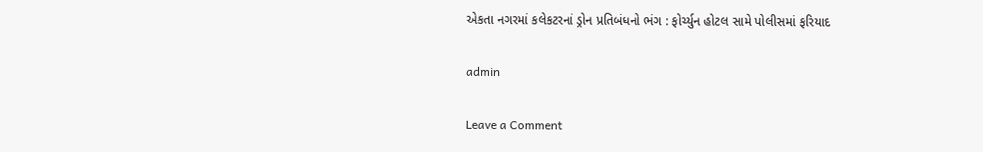એકતા નગરમાં કલેકટરનાં ડ્રોન પ્રતિબંધનો ભંગ : ફોર્ચ્યુન હોટલ સામે પોલીસમાં ફરિયાદ

admin

Leave a Comment